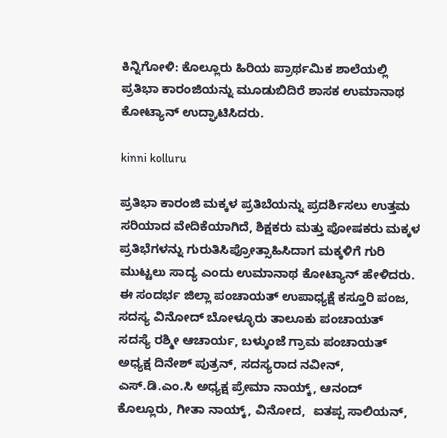ಕಿನ್ನಿಗೋಳಿ: ಕೊಲ್ಲೂರು ಹಿರಿಯ ಪ್ರಾರ್ಥಮಿಕ ಶಾಲೆಯಲ್ಲಿ ಪ್ರತಿಭಾ ಕಾರಂಜಿಯನ್ನು ಮೂಡುಬಿದಿರೆ ಶಾಸಕ ಉಮಾನಾಥ ಕೋಟ್ಯಾನ್ ಉದ್ಘಾಟಿಸಿದರು.

kinni kolluru

ಪ್ರತಿಭಾ ಕಾರಂಜಿ ಮಕ್ಕಳ ಪ್ರತಿಬೆಯನ್ನು ಪ್ರದರ್ಶಿಸಲು ಉತ್ತಮ ಸರಿಯಾದ ವೇದಿಕೆಯಾಗಿದೆ, ಶಿಕ್ಷಕರು ಮತ್ತು ಪೋಷಕರು ಮಕ್ಕಳ ಪ್ರತಿಭೆಗಳನ್ನು ಗುರುತಿಸಿಪ್ರೋತ್ಸಾಹಿಸಿದಾಗ ಮಕ್ಕಳಿಗೆ ಗುರಿ ಮುಟ್ಟಲು ಸಾದ್ಯ ಎಂದು ಉಮಾನಾಥ ಕೋಟ್ಯಾನ್ ಹೇಳಿದರು.
ಈ ಸಂದರ್ಭ ಜಿಲ್ಲಾ ಪಂಚಾಯತ್ ಉಪಾಧ್ಯಕ್ಷೆ ಕಸ್ತೂರಿ ಪಂಜ, ಸದಸ್ಯ ವಿನೋದ್ ಬೋಳ್ಳೂರು ತಾಲೂಕು ಪಂಚಾಯತ್ ಸದಸ್ಯೆ ರಶ್ಮೀ ಆಚಾರ್ಯ, ಬಳ್ಕುಂಜೆ ಗ್ರಾಮ ಪಂಚಾಯತ್ ಅಧ್ಯಕ್ಷ ದಿನೇಶ್ ಪುತ್ರನ್, ಸದಸ್ಯರಾದ ನವೀನ್, ಎಸ್.ಡಿ.ಎಂ.ಸಿ ಅಧ್ಯಕ್ಷ ಪ್ರೇಮಾ ನಾಯ್ಕ್, ಆನಂದ್ ಕೊಲ್ಲೂರು, ಗೀತಾ ನಾಯ್ಕ್, ವಿನೋದ,  ಐತಪ್ಪ ಸಾಲಿಯನ್,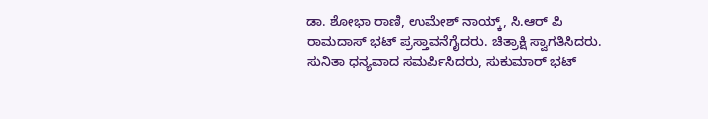ಡಾ. ಶೋಭಾ ರಾಣಿ, ಉಮೇಶ್ ನಾಯ್ಕ್, ಸಿ.ಆರ್ ಪಿ ರಾಮದಾಸ್ ಭಟ್ ಪ್ರಸ್ತಾವನೆಗೈದರು. ಚಿತ್ರಾಕ್ಷಿ ಸ್ವಾಗತಿಸಿದರು. ಸುನಿತಾ ಧನ್ಯವಾದ ಸಮರ್ಪಿಸಿದರು, ಸುಕುಮಾರ್ ಭಟ್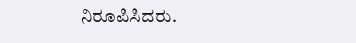ನಿರೂಪಿಸಿದರು.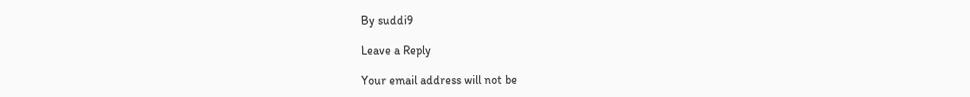By suddi9

Leave a Reply

Your email address will not be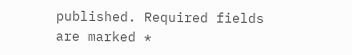published. Required fields are marked *